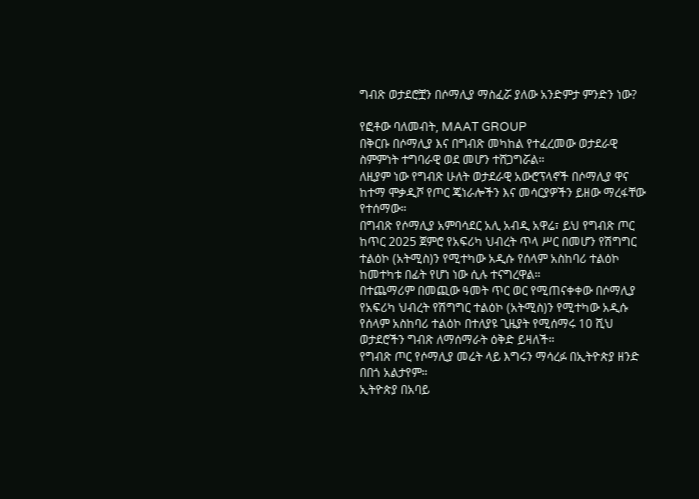ግብጽ ወታደሮቿን በሶማሊያ ማስፈሯ ያለው አንድምታ ምንድን ነው?

የፎቶው ባለመብት, MAAT GROUP
በቅርቡ በሶማሊያ እና በግብጽ መካከል የተፈረመው ወታደራዊ ስምምነት ተግባራዊ ወደ መሆን ተሸጋግሯል።
ለዚያም ነው የግብጽ ሁለት ወታደራዊ አውሮፕላኖች በሶማሊያ ዋና ከተማ ሞቃዲሾ የጦር ጄነራሎችን እና መሳርያዎችን ይዘው ማረፋቸው የተሰማው።
በግብጽ የሶማሊያ አምባሳደር አሊ አብዲ አዋሬ፣ ይህ የግብጽ ጦር ከጥር 2025 ጀምሮ የአፍሪካ ህብረት ጥላ ሥር በመሆን የሽግግር ተልዕኮ (አትሚስ)ን የሚተካው አዲሱ የሰላም አስከባሪ ተልዕኮ ከመተካቱ በፊት የሆነ ነው ሲሉ ተናግረዋል።
በተጨማሪም በመጪው ዓመት ጥር ወር የሚጠናቀቀው በሶማሊያ የአፍሪካ ህብረት የሽግግር ተልዕኮ (አትሚስ)ን የሚተካው አዲሱ የሰላም አስከባሪ ተልዕኮ በተለያዩ ጊዜያት የሚሰማሩ 10 ሺህ ወታደሮችን ግብጽ ለማሰማራት ዕቅድ ይዛለች።
የግብጽ ጦር የሶማሊያ መሬት ላይ እግሩን ማሳረፉ በኢትዮጵያ ዘንድ በበጎ አልታየም።
ኢትዮጵያ በአባይ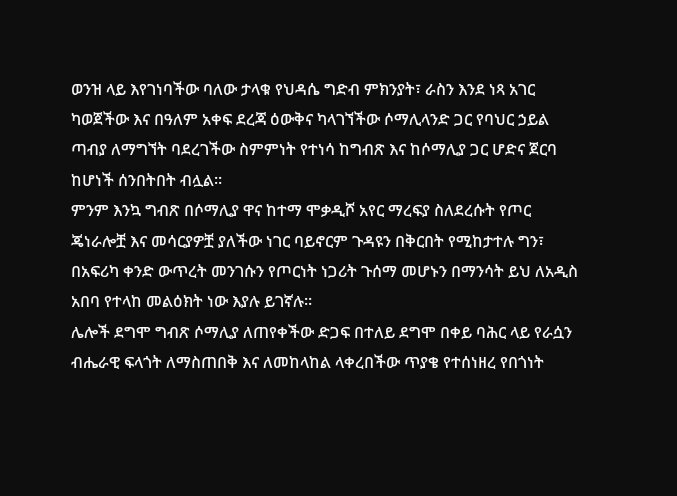ወንዝ ላይ እየገነባችው ባለው ታላቁ የህዳሴ ግድብ ምክንያት፣ ራስን እንደ ነጻ አገር ካወጀችው እና በዓለም አቀፍ ደረጃ ዕውቅና ካላገኘችው ሶማሊላንድ ጋር የባህር ኃይል ጣብያ ለማግኘት ባደረገችው ስምምነት የተነሳ ከግብጽ እና ከሶማሊያ ጋር ሆድና ጀርባ ከሆነች ሰንበትበት ብሏል።
ምንም እንኳ ግብጽ በሶማሊያ ዋና ከተማ ሞቃዲሾ አየር ማረፍያ ስለደረሱት የጦር ጄነራሎቿ እና መሳርያዎቿ ያለችው ነገር ባይኖርም ጉዳዩን በቅርበት የሚከታተሉ ግን፣ በአፍሪካ ቀንድ ውጥረት መንገሱን የጦርነት ነጋሪት ጉሰማ መሆኑን በማንሳት ይህ ለአዲስ አበባ የተላከ መልዕክት ነው እያሉ ይገኛሉ።
ሌሎች ደግሞ ግብጽ ሶማሊያ ለጠየቀችው ድጋፍ በተለይ ደግሞ በቀይ ባሕር ላይ የራሷን ብሔራዊ ፍላጎት ለማስጠበቅ እና ለመከላከል ላቀረበችው ጥያቄ የተሰነዘረ የበጎነት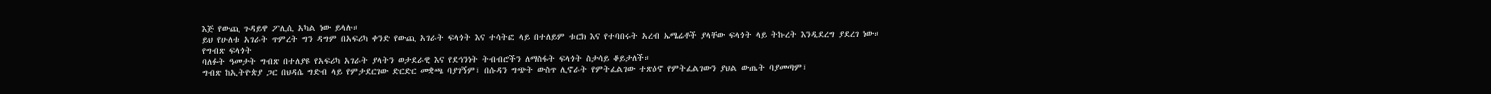እጅ የውጪ ጉዳይዋ ፖሊሲ አካል ነው ይላሉ።
ይህ የሁለቱ አገራት ጥምረት ግን ዳግም በአፍሪካ ቀንድ የውጪ አገራት ፍላጎት እና ተሳትፎ ላይ በተለይም ቱርክ እና የተባበሩት አረብ ኤሜሬቶች ያላቸው ፍላጎት ላይ ትኩረት እንዲደረግ ያደረገ ነው።
የግብጽ ፍላጎት
ባለፉት ዓመታት ግብጽ በተለያዩ የአፍሪካ አገራት ያላትን ወታደራዊ እና የደኅንነት ትብብሮችን ለማስፋት ፍላጎት ስታሳይ ቆይታለች።
ግብጽ ከኢትዮጵያ ጋር በህዳሴ ግድብ ላይ የምታደርገው ድርድር መቋጫ ባያገኝም፣ በሱዳን ግጭት ውስጥ ሊኖራት የምትፈልገው ተጽዕኖ የምትፈልገውን ያህል ውጤት ባያመጣም፣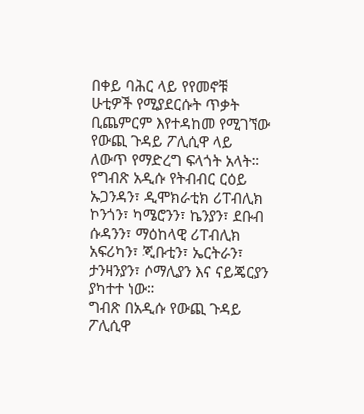በቀይ ባሕር ላይ የየመኖቹ ሁቲዎች የሚያደርሱት ጥቃት ቢጨምርም እየተዳከመ የሚገኘው የውጪ ጉዳይ ፖሊሲዋ ላይ ለውጥ የማድረግ ፍላጎት አላት።
የግብጽ አዲሱ የትብብር ርዕይ ኡጋንዳን፣ ዲሞክራቲክ ሪፐብሊክ ኮንጎን፣ ካሜሮንን፣ ኬንያን፣ ደቡብ ሱዳንን፣ ማዕከላዊ ሪፐብሊክ አፍሪካን፣ ጂቡቲን፣ ኤርትራን፣ ታንዛንያን፣ ሶማሊያን እና ናይጄርያን ያካተተ ነው።
ግብጽ በአዲሱ የውጪ ጉዳይ ፖሊሲዋ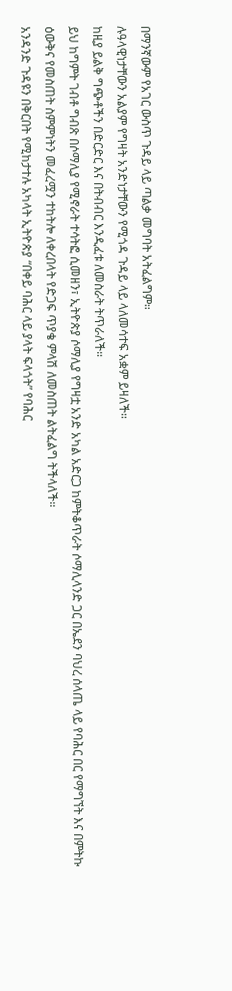በማንኛውም የአገር ውስጥ ጉዳይ ላይ ጣልቃ መግባት አትፈልግም።
ሉዓላዊነታቸውን አልያም የግዛት አንድነታቸውን የሚጎዳ ጉዳይ ላይ ላለመሳተፍ አቋም ይዛለች።
ከዚያ ይልቅ ግጭቶችን በድርድር እና በትብብር እንዲፈቱ ለመስራት ትጥራለች።
ይህ ከግምት ገብቶ ግብጽ በሶማሊያ የሚኖራት ተሳትፎ ሲመዘን፣ ኢትዮጵያ ሶማሊያ የግዛቷ አንድ አካል አድርጋ ከምትቆጥራት ሶማሊላንድ ጋር በኤደን ባህረ ሰላጤ ላይ የባሕር በር የማግኘት እና በምትኩ ዕውቅና የመስጠት ስምምነትን መፈረሟን ተከትሎ ለቀረበላት የድጋፍ ጥያቄ ምላሽ ለመስጠት ልትፈልግ ትችላለች።
አንዳንድ ጉዳዩን በቅርበት የሚከታተሉ አካላት ኢትዮጵያ “በቀይ ባሕር ላይ ያላት ፍላጎት” የባሕር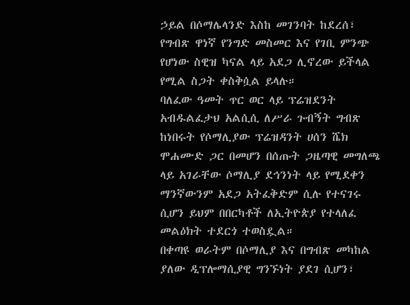ኃይል በሶማሌላንድ እስከ መገንባት ከደረሰ፣ የግብጽ ዋነኛ የንግድ መስመር እና የገቢ ምንጭ የሆነው ስዊዝ ካናል ላይ አደጋ ሊኖረው ይችላል የሚል ስጋት ቀስቅሷል ይላሉ።
ባለፈው ዓመት ጥር ወር ላይ ፕሬዝደንት አብዱልፈታህ አልሲሲ ለሥራ ጉብኝት ግብጽ ከነበሩት የሶማሊያው ፕሬዝዳንት ሀሰን ሼክ ሞሐሙድ ጋር በመሆን በሰጡት ጋዜጣዊ መግለጫ ላይ አገራቸው ሶማሊያ ደኅንነት ላይ የሚደቀን ማንኛውንም አደጋ አትፈቅድም ሲሉ የተናገሩ ሲሆን ይህም በበርካቶች ለኢትዮጵያ የተላለፈ መልዕክት ተደርጎ ተወስዷል።
በቀጣዩ ወራትም በሶማሊያ እና በግብጽ መካከል ያለው ዲፕሎማሲያዊ ግንኙነት ያደገ ሲሆን፣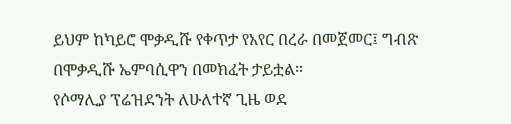ይህም ከካይሮ ሞቃዲሹ የቀጥታ የአየር በረራ በመጀመር፤ ግብጽ በሞቃዲሹ ኤምባሲዋን በመክፈት ታይቷል።
የሶማሊያ ፕሬዝደንት ለሁለተኛ ጊዜ ወደ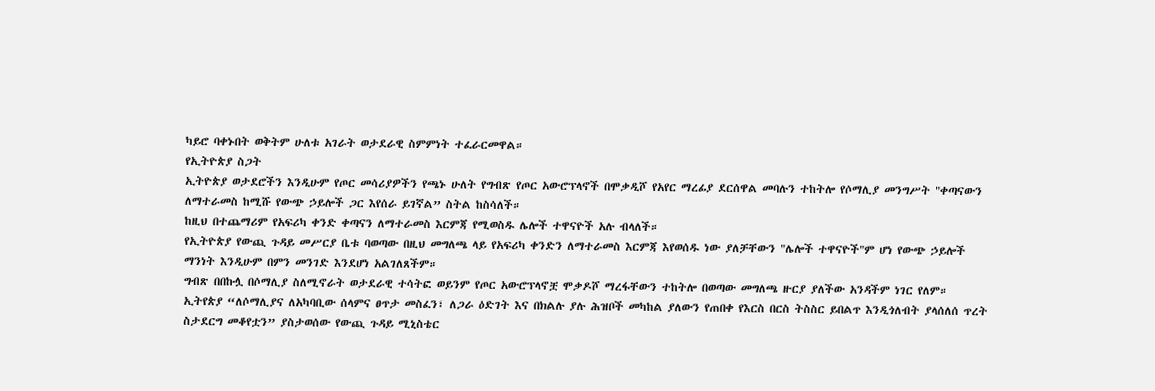ካይሮ ባቀኑበት ወቅትም ሁለቱ አገራት ወታደራዊ ስምምነት ተፈራርመዋል።
የኢትዮጵያ ስጋት
ኢትዮጵያ ወታደሮችን እንዲሁም የጦር መሳሪያዎችን የጫኑ ሁለት የግብጽ የጦር አውሮፕላኖች በሞቃዲሾ የአየር ማረፊያ ደርሰዋል መባሉን ተከትሎ የሶማሊያ መንግሥት "ቀጣናውን ለማተራመስ ከሚሹ የውጭ ኃይሎች ጋር እየሰራ ይገኛል” ስትል ከስሳለች።
ከዚህ በተጨማሪም የአፍሪካ ቀንድ ቀጣናን ለማተራመስ እርምጃ የሚወስዱ ሌሎች ተዋናዮች አሉ ብላለች።
የኢትዮጵያ የውጪ ጉዳይ መሥርያ ቤቱ ባወጣው በዚህ መግለጫ ላይ የአፍሪካ ቀንድን ለማተራመስ እርምጃ እየወሰዱ ነው ያለቻቸውን "ሌሎች ተዋናዮች"ም ሆነ የውጭ ኃይሎች ማንነት እንዲሁም በምን መንገድ እንደሆነ አልገለጸችም።
ግብጽ በበኩሏ በሶማሊያ ስለሚኖራት ወታደራዊ ተሳትፎ ወይንም የጦር አውሮፕላኖቿ ሞቃዶሾ ማረፋቸውን ተከትሎ በወጣው መግለጫ ዙርያ ያለችው አንዳችም ነገር የለም።
ኢትየጵያ “ለሶማሊያና ለአካባቢው ሰላምና ፀጥታ መስፈን፣ ለጋራ ዕድገት እና በክልሉ ያሉ ሕዝቦች መካከል ያለውን የጠበቀ የእርስ በርስ ትስስር ይበልጥ እንዲጎለብት ያላሰለሰ ጥረት ስታደርግ መቆየቷን” ያስታወሰው የውጪ ጉዳይ ሚኒስቴር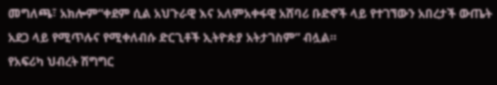መግለጫ፣ አክሎም“ቀደም ሲል አህጉራዊ እና አለምአቀፋዊ አሸባሪ ቡድኖች ላይ የተገኘውን አበረታች ውጤት አደጋ ላይ የሚጥሉና የሚቀለብሱ ድርጊቶች ኢትዮጵያ አትታገስም” ብሏል።
የአፍሪካ ህብረት ሽግግር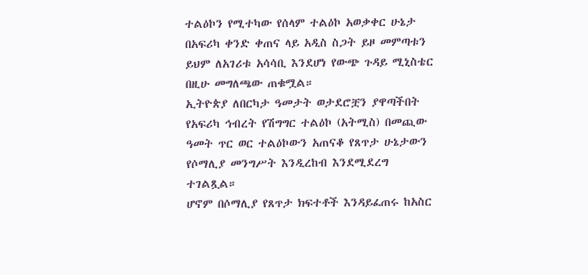ተልዕኮን የሚተካው የሰላም ተልዕኮ አወቃቀር ሁኔታ በአፍሪካ ቀንድ ቀጠና ላይ አዲስ ስጋት ይዞ መምጣቱን ይህም ለአገሪቱ አሳሳቢ እንደሆነ የውጭ ጉዳይ ሚኒስቴር በዚሁ መግለጫው ጠቁሟል።
ኢትዮጵያ ለበርካታ ዓመታት ወታደሮቿን ያዋጣችበት የአፍሪካ ኅብረት የሽግግር ተልዕኮ (አትሚስ) በመጪው ዓመት ጥር ወር ተልዕኮውን አጠናቆ የጸጥታ ሁኔታውን የሶማሊያ መንግሥት እንዲረከብ እንደሚደረግ ተገልጿል።
ሆኖም በሶማሊያ የጸጥታ ክፍተቶች እንዳይፈጠሩ ከአስር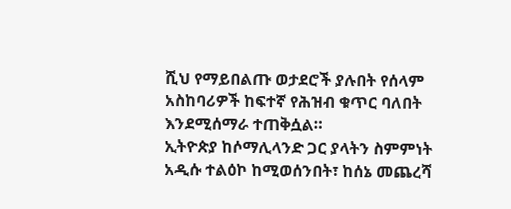ሺህ የማይበልጡ ወታደሮች ያሉበት የሰላም አስከባሪዎች ከፍተኛ የሕዝብ ቁጥር ባለበት እንደሚሰማራ ተጠቅሷል።
ኢትዮጵያ ከሶማሊላንድ ጋር ያላትን ስምምነት አዲሱ ተልዕኮ ከሚወሰንበት፣ ከሰኔ መጨረሻ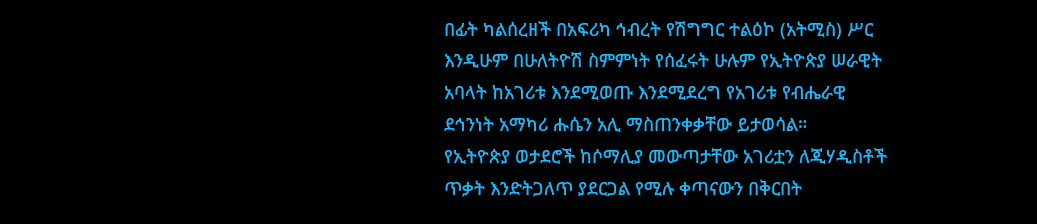በፊት ካልሰረዘች በአፍሪካ ኅብረት የሽግግር ተልዕኮ (አትሚስ) ሥር እንዲሁም በሁለትዮሽ ስምምነት የሰፈሩት ሁሉም የኢትዮጵያ ሠራዊት አባላት ከአገሪቱ እንደሚወጡ እንደሚደረግ የአገሪቱ የብሔራዊ ደኅንነት አማካሪ ሑሴን አሊ ማስጠንቀቃቸው ይታወሳል።
የኢትዮጵያ ወታደሮች ከሶማሊያ መውጣታቸው አገሪቷን ለጂሃዲስቶች ጥቃት እንድትጋለጥ ያደርጋል የሚሉ ቀጣናውን በቅርበት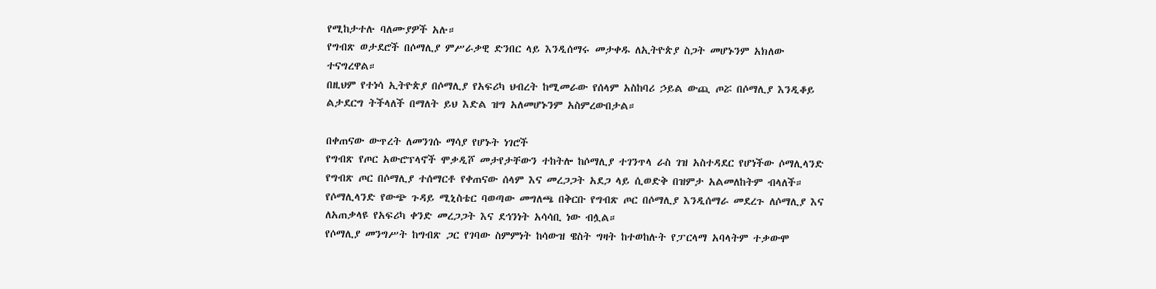የሚከታተሉ ባለሙያዎች አሉ።
የግብጽ ወታደሮች በሶማሊያ ምሥራቃዊ ድንበር ላይ እንዲሰማሩ መታቀዱ ለኢትዮጵያ ስጋት መሆኑንም አክለው ተናግረዋል።
በዚህም የተነሳ ኢትዮጵያ በሶማሊያ የአፍሪካ ህብረት ከሚመራው የሰላም አስከባሪ ኃይል ውጪ ጦሯ በሶማሊያ እንዲቆይ ልታደርግ ትችላለች በማለት ይህ እድል ዝግ አለመሆኑንም አስምረውበታል።

በቀጠናው ውጥረት ለመንገሱ ማሳያ የሆኑት ነገሮች
የግብጽ የጦር አውሮፕላኖች ሞቃዲሾ መታየታቸውን ተከትሎ ከሶማሊያ ተገንጥላ ራስ ገዝ አስተዳደር የሆነችው ሶማሊላንድ የግብጽ ጦር በሶማሊያ ተሰማርቶ የቀጠናው ሰላም እና መረጋጋት አደጋ ላይ ሲወድቅ በዝምታ አልመለከትም ብላለች።
የሶማሊላንድ የውጭ ጉዳይ ሚኒስቴር ባወጣው መግለጫ በቅርቡ የግብጽ ጦር በሶማሊያ እንዲሰማራ መደረጉ ለሶማሊያ እና ለአጠቃላዩ የአፍሪካ ቀንድ መረጋጋት እና ደኅንነት አሳሳቢ ነው ብሏል።
የሶማሊያ መንግሥት ከግብጽ ጋር የገባው ስምምነት ከሳውዝ ዌስት ግዛት ከተወከሉት የፓርላማ አባላትም ተቃውሞ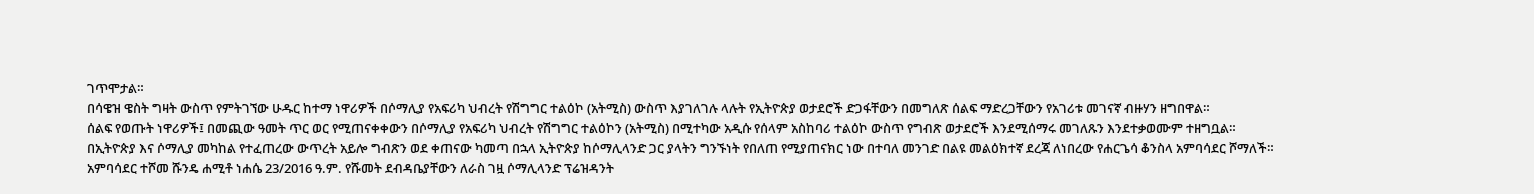ገጥሞታል።
በሳዌዝ ዌስት ግዛት ውስጥ የምትገኘው ሁዱር ከተማ ነዋሪዎች በሶማሊያ የአፍሪካ ህብረት የሽግግር ተልዕኮ (አትሚስ) ውስጥ እያገለገሉ ላሉት የኢትዮጵያ ወታደሮች ድጋፋቸውን በመግለጽ ሰልፍ ማድረጋቸውን የአገሪቱ መገናኛ ብዙሃን ዘግበዋል።
ሰልፍ የወጡት ነዋሪዎች፤ በመጪው ዓመት ጥር ወር የሚጠናቀቀውን በሶማሊያ የአፍሪካ ህብረት የሽግግር ተልዕኮን (አትሚስ) በሚተካው አዲሱ የሰላም አስከባሪ ተልዕኮ ውስጥ የግብጽ ወታደሮች እንደሚሰማሩ መገለጹን እንደተቃወሙም ተዘግቧል።
በኢትዮጵያ እና ሶማሊያ መካከል የተፈጠረው ውጥረት አይሎ ግብጽን ወደ ቀጠናው ካመጣ በኋላ ኢትዮጵያ ከሶማሊላንድ ጋር ያላትን ግንኙነት የበለጠ የሚያጠናክር ነው በተባለ መንገድ በልዩ መልዕክተኛ ደረጃ ለነበረው የሐርጌሳ ቆንስላ አምባሳደር ሾማለች።
አምባሳደር ተሾመ ሹንዴ ሐሚቶ ነሐሴ 23/2016 ዓ.ም. የሹመት ደብዳቤያቸውን ለራስ ገዟ ሶማሊላንድ ፕሬዝዳንት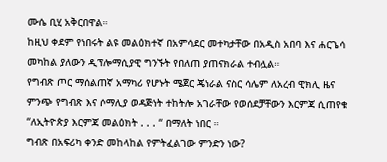ሙሴ ቢሂ አቅርበዋል።
ከዚህ ቀደም የነበሩት ልዩ መልዕክተኛ በአምሳደር መተካታቸው በአዲስ አበባ እና ሐርጌሳ መካከል ያለውን ዲፕሎማሲያዊ ግንኙት የበለጠ ያጠናክራል ተብሏል።
የግብጽ ጦር ማሰልጠኛ አማካሪ የሆኑት ሜጀር ጄነራል ናስር ሳሌም ለአረብ ዊክሊ ዜና ምንጭ የግብጽ እና ሶማሊያ ወዳጅነት ተከትሎ አገራቸው የወሰደቻቸውን እርምጃ ሲጠየቁ “ለኢትዮጵያ እርምጃ መልዕክት . . . “ በማለት ነበር ።
ግብጽ በአፍሪካ ቀንድ መከላከል የምትፈልገው ምንድን ነው?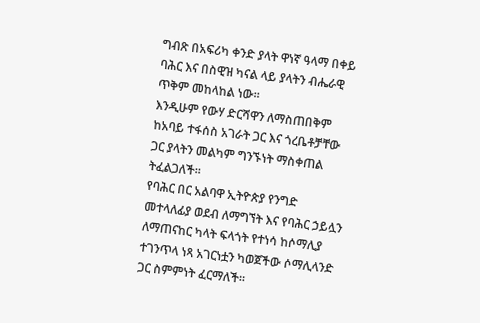ግብጽ በአፍሪካ ቀንድ ያላት ዋነኛ ዓላማ በቀይ ባሕር እና በስዊዝ ካናል ላይ ያላትን ብሔራዊ ጥቅም መከላከል ነው።
እንዲሁም የውሃ ድርሻዋን ለማስጠበቅም ከአባይ ተፋሰስ አገራት ጋር እና ጎረቤቶቻቸው ጋር ያላትን መልካም ግንኙነት ማስቀጠል ትፈልጋለች።
የባሕር በር አልባዋ ኢትዮጵያ የንግድ መተላለፊያ ወደብ ለማግኘት እና የባሕር ኃይሏን ለማጠናከር ካላት ፍላጎት የተነሳ ከሶማሊያ ተገንጥላ ነጻ አገርነቷን ካወጀችው ሶማሊላንድ ጋር ስምምነት ፈርማለች።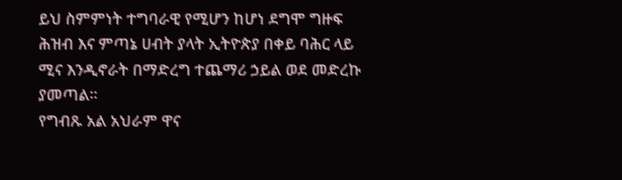ይህ ስምምነት ተግባራዊ የሚሆን ከሆነ ደግሞ ግዙፍ ሕዝብ እና ምጣኔ ሀብት ያላት ኢትዮጵያ በቀይ ባሕር ላይ ሚና እንዲኖራት በማድረግ ተጨማሪ ኃይል ወደ መድረኩ ያመጣል።
የግብጹ አል አህራም ዋና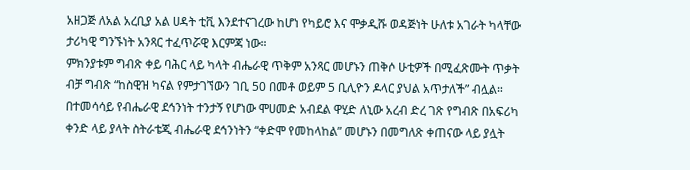አዘጋጅ ለአል አረቢያ አል ሀዳት ቲቪ እንደተናገረው ከሆነ የካይሮ እና ሞቃዲሹ ወዳጅነት ሁለቱ አገራት ካላቸው ታሪካዊ ግንኙነት አንጻር ተፈጥሯዊ እርምጃ ነው።
ምክንያቱም ግብጽ ቀይ ባሕር ላይ ካላት ብሔራዊ ጥቅም አንጻር መሆኑን ጠቅሶ ሁቲዎች በሚፈጽሙት ጥቃት ብቻ ግብጽ “ከስዊዝ ካናል የምታገኘውን ገቢ 50 በመቶ ወይም 5 ቢሊዮን ዶላር ያህል አጥታለች” ብሏል።
በተመሳሳይ የብሔራዊ ደኅንነት ተንታኝ የሆነው ሞሀመድ አብደል ዋሂድ ለኒው አረብ ድረ ገጽ የግብጽ በአፍሪካ ቀንድ ላይ ያላት ስትራቴጂ ብሔራዊ ደኅንነትን “ቀድሞ የመከላከል” መሆኑን በመግለጽ ቀጠናው ላይ ያሏት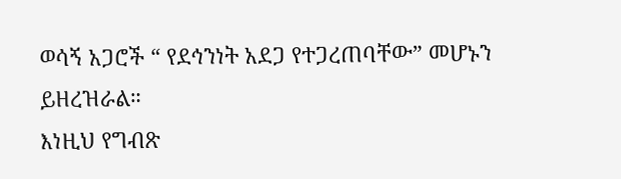ወሳኝ አጋሮች “ የደኅንነት አደጋ የተጋረጠባቸው” መሆኑን ይዘረዝራል።
እነዚህ የግብጽ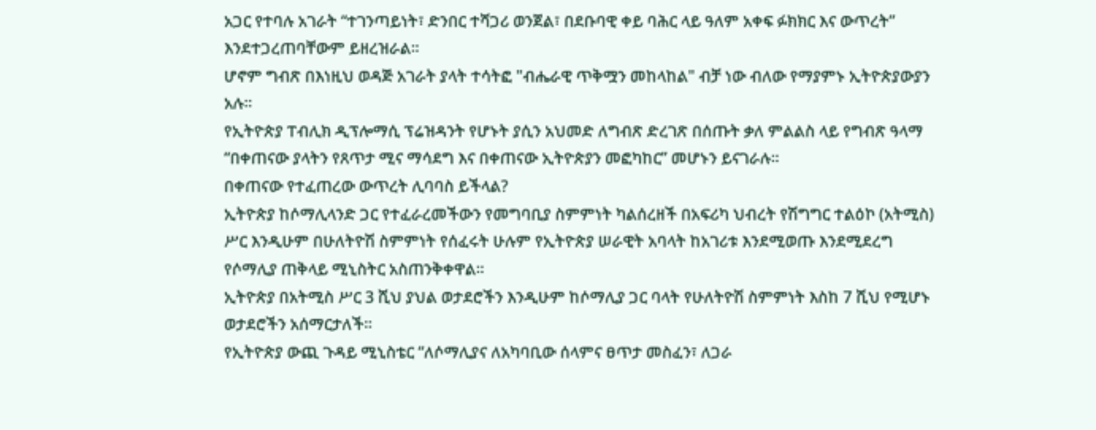አጋር የተባሉ አገራት “ተገንጣይነት፣ ድንበር ተሻጋሪ ወንጀል፣ በደቡባዊ ቀይ ባሕር ላይ ዓለም አቀፍ ፉክክር እና ውጥረት” እንደተጋረጠባቸውም ይዘረዝራል።
ሆኖም ግብጽ በእነዚህ ወዳጅ አገራት ያላት ተሳትፎ "ብሔራዊ ጥቅሟን መከላከል" ብቻ ነው ብለው የማያምኑ ኢትዮጵያውያን አሉ።
የኢትዮጵያ ፐብሊክ ዲፕሎማሲ ፕሬዝዳንት የሆኑት ያሲን አህመድ ለግብጽ ድረገጽ በሰጡት ቃለ ምልልስ ላይ የግብጽ ዓላማ “በቀጠናው ያላትን የጸጥታ ሚና ማሳደግ እና በቀጠናው ኢትዮጵያን መፎካከር” መሆኑን ይናገራሉ።
በቀጠናው የተፈጠረው ውጥረት ሊባባስ ይችላል?
ኢትዮጵያ ከሶማሊላንድ ጋር የተፈራረመችውን የመግባቢያ ስምምነት ካልሰረዘች በአፍሪካ ህብረት የሽግግር ተልዕኮ (አትሚስ) ሥር እንዲሁም በሁለትዮሽ ስምምነት የሰፈሩት ሁሉም የኢትዮጵያ ሠራዊት አባላት ከአገሪቱ እንደሚወጡ እንደሚደረግ የሶማሊያ ጠቅላይ ሚኒስትር አስጠንቅቀዋል።
ኢትዮጵያ በአትሚስ ሥር 3 ሺህ ያህል ወታደሮችን እንዲሁም ከሶማሊያ ጋር ባላት የሁለትዮሽ ስምምነት እስከ 7 ሺህ የሚሆኑ ወታደሮችን አሰማርታለች።
የኢትዮጵያ ውጪ ጉዳይ ሚኒስቴር “ለሶማሊያና ለአካባቢው ሰላምና ፀጥታ መስፈን፣ ለጋራ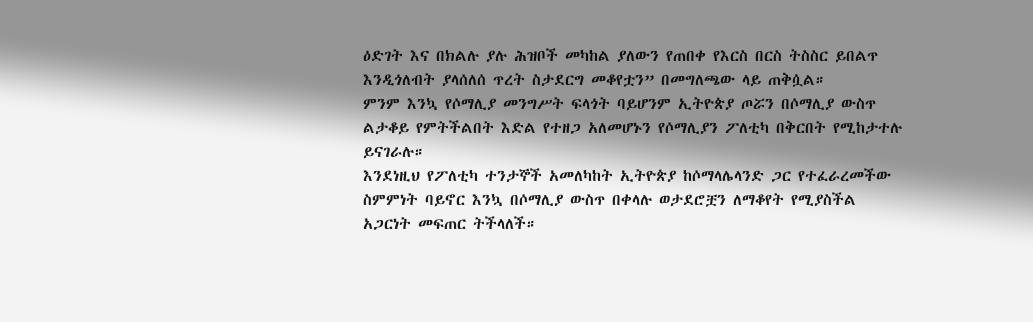ዕድገት እና በክልሉ ያሉ ሕዝቦች መካከል ያለውን የጠበቀ የእርስ በርስ ትስስር ይበልጥ እንዲጎለብት ያላሰለሰ ጥረት ስታደርግ መቆየቷን” በመግለጫው ላይ ጠቅሷል።
ምንም እንኳ የሶማሊያ መንግሥት ፍላጎት ባይሆንም ኢትዮጵያ ጦሯን በሶማሊያ ውስጥ ልታቆይ የምትችልበት እድል የተዘጋ አለመሆኑን የሶማሊያን ፖለቲካ በቅርበት የሚከታተሉ ይናገራሉ።
እንደነዚህ የፖለቲካ ተንታኞች አመለካከት ኢትዮጵያ ከሶማላሌላንድ ጋር የተፈራረመችው ስምምነት ባይኖር እንኳ በሶማሊያ ውስጥ በቀላሉ ወታደሮቿን ለማቆየት የሚያስችል አጋርነት መፍጠር ትችላለች።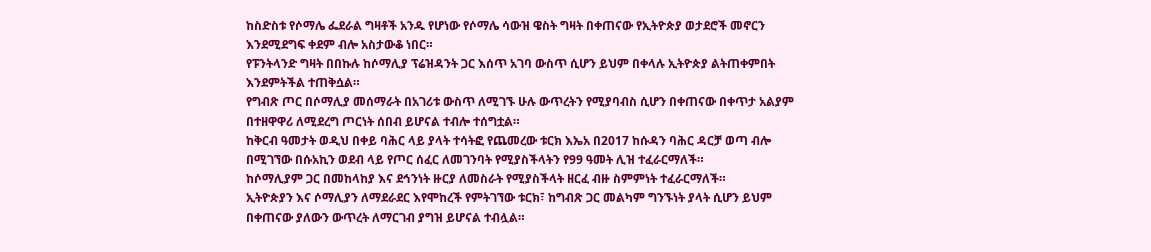ከስድስቱ የሶማሌ ፌደራል ግዛቶች አንዱ የሆነው የሶማሌ ሳውዝ ዌስት ግዛት በቀጠናው የኢትዮጵያ ወታደሮች መኖርን እንደሚደግፍ ቀደም ብሎ አስታውቆ ነበር።
የፑንትላንድ ግዛት በበኩሉ ከሶማሊያ ፕሬዝዳንት ጋር እሰጥ አገባ ውስጥ ሲሆን ይህም በቀላሉ ኢትዮጵያ ልትጠቀምበት እንደምትችል ተጠቅሷል።
የግብጽ ጦር በሶማሊያ መሰማራት በአገሪቱ ውስጥ ለሚገኙ ሁሉ ውጥረትን የሚያባብስ ሲሆን በቀጠናው በቀጥታ አልያም በተዘዋዋሪ ለሚደረግ ጦርነት ሰበብ ይሆናል ተብሎ ተሰግቷል።
ከቅርብ ዓመታት ወዲህ በቀይ ባሕር ላይ ያላት ተሳትፎ የጨመረው ቱርክ እኤአ በ2017 ከሱዳን ባሕር ዳርቻ ወጣ ብሎ በሚገኘው በሱአኪን ወደብ ላይ የጦር ሰፈር ለመገንባት የሚያስችላትን የ99 ዓመት ሊዝ ተፈራርማለች።
ከሶማሊያም ጋር በመከላከያ እና ደኅንነት ዙርያ ለመስራት የሚያስችላት ዘርፈ ብዙ ስምምነት ተፈራርማለች።
ኢትዮጵያን እና ሶማሊያን ለማደራደር እየሞከረች የምትገኘው ቱርክ፣ ከግብጽ ጋር መልካም ግንኙነት ያላት ሲሆን ይህም በቀጠናው ያለውን ውጥረት ለማርገብ ያግዝ ይሆናል ተብሏል።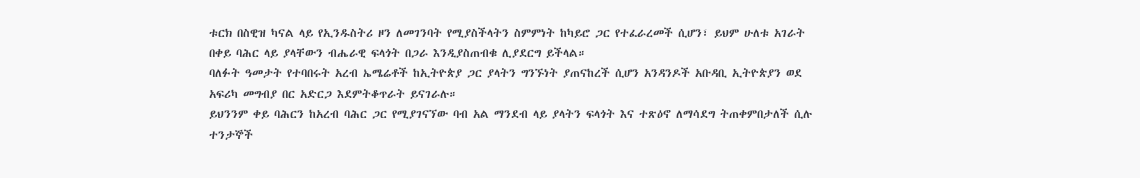ቱርክ በስዊዝ ካናል ላይ የኢንዱስትሪ ዞን ለመገንባት የሚያስችላትን ስምምነት ከካይሮ ጋር የተፈራረመች ሲሆን፣ ይህም ሁለቱ አገራት በቀይ ባሕር ላይ ያላቸውን ብሔራዊ ፍላጎት በጋራ እንዲያስጠብቁ ሊያደርግ ይችላል።
ባለፉት ዓመታት የተባበሩት አረብ ኤሜሬቶች ከኢትዮጵያ ጋር ያላትን ግንኙነት ያጠናከረች ሲሆን አንዳንዶች አቡዳቢ ኢትዮጵያን ወደ አፍሪካ መግብያ በር አድርጋ እደምትቆጥራት ይናገራሉ።
ይህንንም ቀይ ባሕርን ከአረብ ባሕር ጋር የሚያገናኘው ባብ አል ማንደብ ላይ ያላትን ፍላጎት እና ተጽዕኖ ለማሳደግ ትጠቀምበታለች ሲሉ ተንታኞች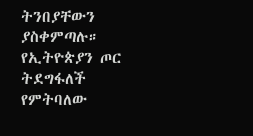ትንበያቸውን ያስቀምጣሉ።
የኢትዮጵያን ጦር ትደግፋለች የምትባለው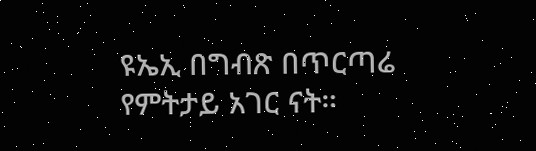ዩኤኢ በግብጽ በጥርጣሬ የምትታይ አገር ናት።